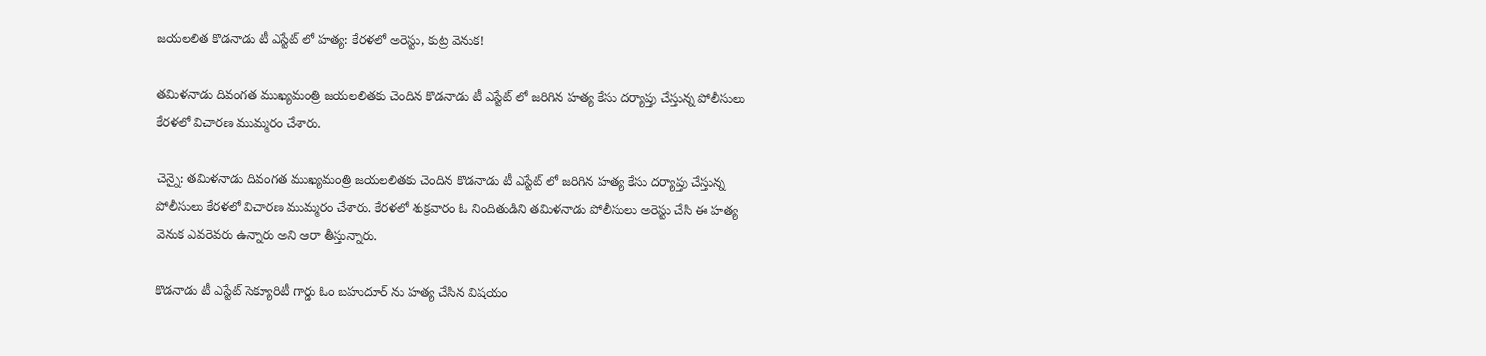జయలలిత కొడనాడు టీ ఎస్టేట్ లో హత్య: కేరళలో అరెస్టు, కుట్ర వెనుక!

తమిళనాడు దివంగత ముఖ్యమంత్రి జయలలితకు చెందిన కొడనాడు టీ ఎస్టేట్ లో జరిగిన హత్య కేసు దర్యాప్తు చేస్తున్న పోలీసులు కేరళలో విచారణ ముమ్మరం చేశారు.

చెన్నై: తమిళనాడు దివంగత ముఖ్యమంత్రి జయలలితకు చెందిన కొడనాడు టీ ఎస్టేట్ లో జరిగిన హత్య కేసు దర్యాప్తు చేస్తున్న పోలీసులు కేరళలో విచారణ ముమ్మరం చేశారు. కేరళలో శుక్రవారం ఓ నిందితుడిని తమిళనాడు పోలీసులు అరెస్టు చేసి ఈ హత్య వెనుక ఎవరెవరు ఉన్నారు అని ఆరా తీస్తున్నారు.

కొడనాడు టీ ఎస్టేట్ సెక్యూరిటీ గార్డు ఓం బహుదూర్ ను హత్య చేసిన విషయం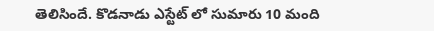తెలిసిందే. కొడనాడు ఎస్టేట్ లో సుమారు 10 మంది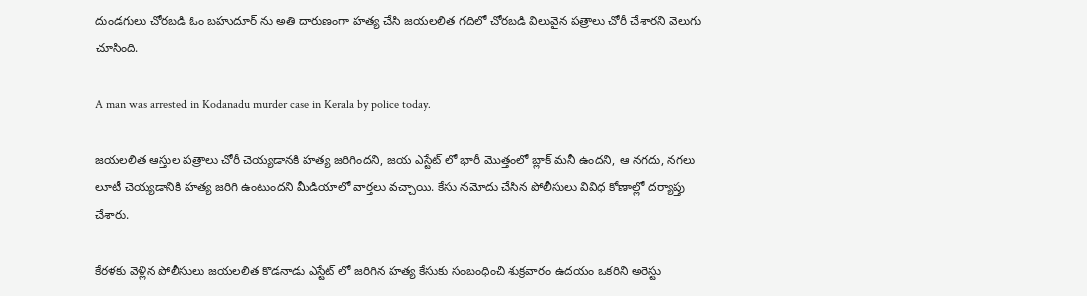దుండగులు చోరబడి ఓం బహుదూర్ ను అతి దారుణంగా హత్య చేసి జయలలిత గదిలో చోరబడి విలువైన పత్రాలు చోరీ చేశారని వెలుగు చూసింది.

A man was arrested in Kodanadu murder case in Kerala by police today.

జయలలిత ఆస్తుల పత్రాలు చోరీ చెయ్యడానకి హత్య జరిగిందని, జయ ఎస్టేట్ లో భారీ మొత్తంలో బ్లాక్ మనీ ఉందని, ఆ నగదు, నగలు లూటీ చెయ్యడానికి హత్య జరిగి ఉంటుందని మీడియాలో వార్తలు వచ్చాయి. కేసు నమోదు చేసిన పోలీసులు వివిధ కోణాల్లో దర్యాప్తు చేశారు.

కేరళకు వెళ్లిన పోలీసులు జయలలిత కొడనాడు ఎస్టేట్ లో జరిగిన హత్య కేసుకు సంబంధించి శుక్రవారం ఉదయం ఒకరిని అరెస్టు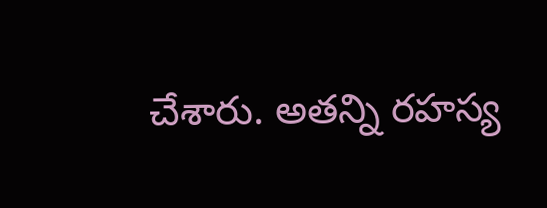చేశారు. అతన్ని రహస్య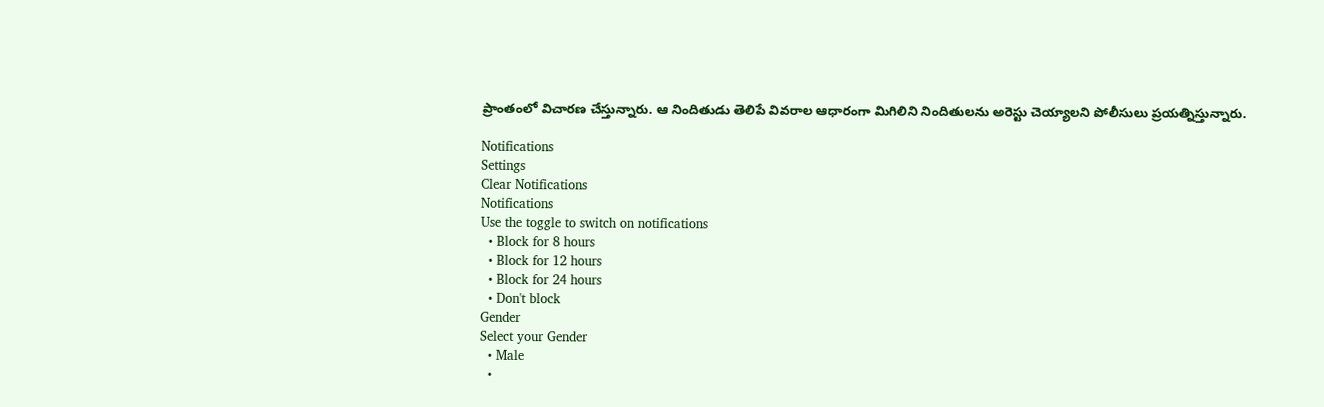ప్రాంతంలో విచారణ చేస్తున్నారు. ఆ నిందితుడు తెలిపే వివరాల ఆధారంగా మిగిలిని నిందితులను అరెస్టు చెయ్యాలని పోలీసులు ప్రయత్నిస్తున్నారు.

Notifications
Settings
Clear Notifications
Notifications
Use the toggle to switch on notifications
  • Block for 8 hours
  • Block for 12 hours
  • Block for 24 hours
  • Don't block
Gender
Select your Gender
  • Male
  •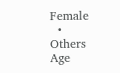Female
  • Others
Age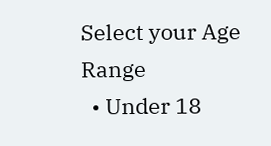Select your Age Range
  • Under 18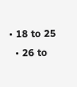• 18 to 25
  • 26 to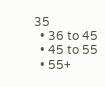35
  • 36 to 45
  • 45 to 55
  • 55+